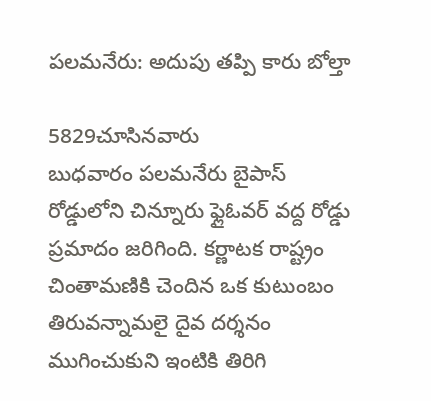పలమనేరు: అదుపు తప్పి కారు బోల్తా

5829చూసినవారు
బుధవారం పలమనేరు బైపాస్ రోడ్డులోని చిన్నూరు ఫ్లైఓవర్ వద్ద రోడ్డు ప్రమాదం జరిగింది. కర్ణాటక రాష్ట్రం చింతామణికి చెందిన ఒక కుటుంబం తిరువన్నామలై దైవ దర్శనం ముగించుకుని ఇంటికి తిరిగి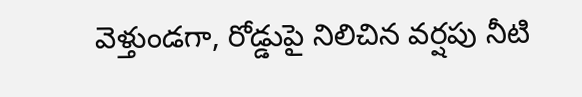వెళ్తుండగా, రోడ్డుపై నిలిచిన వర్షపు నీటి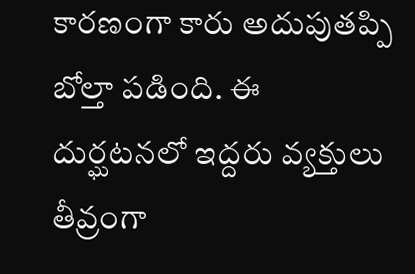కారణంగా కారు అదుపుతప్పి బోల్తా పడింది. ఈ దుర్ఘటనలో ఇద్దరు వ్యక్తులు తీవ్రంగా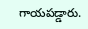గాయపడ్డారు.